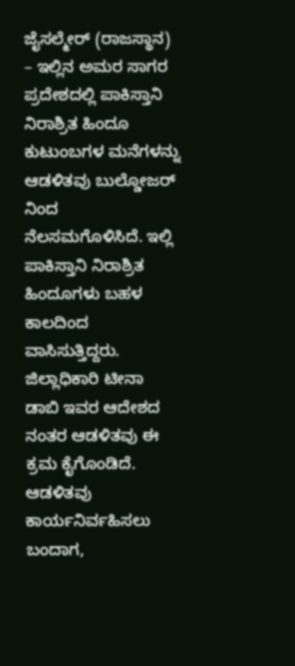ಜೈಸಲ್ಮೇರ್ (ರಾಜಸ್ಥಾನ) – ಇಲ್ಲಿನ ಅಮರ ಸಾಗರ ಪ್ರದೇಶದಲ್ಲಿ ಪಾಕಿಸ್ತಾನಿ ನಿರಾಶ್ರಿತ ಹಿಂದೂ ಕುಟುಂಬಗಳ ಮನೆಗಳನ್ನು ಆಡಳಿತವು ಬುಲ್ಡೋಜರ್ ನಿಂದ ನೆಲಸಮಗೊಳಿಸಿದೆ. ಇಲ್ಲಿ ಪಾಕಿಸ್ತಾನಿ ನಿರಾಶ್ರಿತ ಹಿಂದೂಗಳು ಬಹಳ ಕಾಲದಿಂದ ವಾಸಿಸುತ್ತಿದ್ದರು. ಜಿಲ್ಲಾಧಿಕಾರಿ ಟೀನಾ ಡಾಬಿ ಇವರ ಆದೇಶದ ನಂತರ ಆಡಳಿತವು ಈ ಕ್ರಮ ಕೈಗೊಂಡಿದೆ. ಆಡಳಿತವು ಕಾರ್ಯನಿರ್ವಹಿಸಲು ಬಂದಾಗ,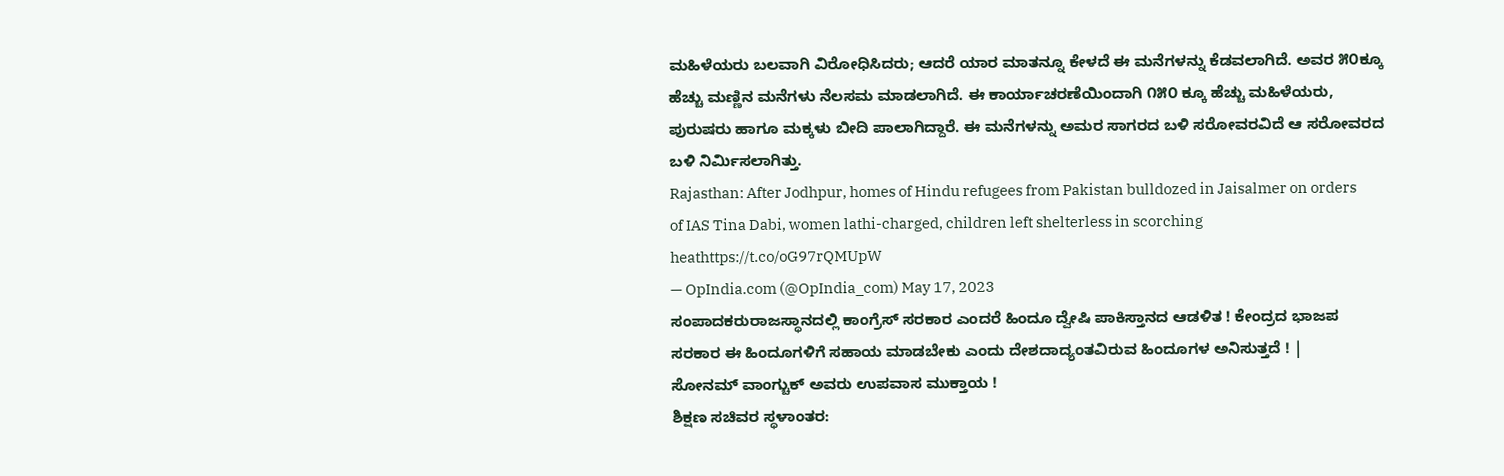ಮಹಿಳೆಯರು ಬಲವಾಗಿ ವಿರೋಧಿಸಿದರು; ಆದರೆ ಯಾರ ಮಾತನ್ನೂ ಕೇಳದೆ ಈ ಮನೆಗಳನ್ನು ಕೆಡವಲಾಗಿದೆ. ಅವರ ೫೦ಕ್ಕೂ ಹೆಚ್ಚು ಮಣ್ಣಿನ ಮನೆಗಳು ನೆಲಸಮ ಮಾಡಲಾಗಿದೆ. ಈ ಕಾರ್ಯಾಚರಣೆಯಿಂದಾಗಿ ೧೫೦ ಕ್ಕೂ ಹೆಚ್ಚು ಮಹಿಳೆಯರು, ಪುರುಷರು ಹಾಗೂ ಮಕ್ಕಳು ಬೀದಿ ಪಾಲಾಗಿದ್ದಾರೆ. ಈ ಮನೆಗಳನ್ನು ಅಮರ ಸಾಗರದ ಬಳಿ ಸರೋವರವಿದೆ ಆ ಸರೋವರದ ಬಳಿ ನಿರ್ಮಿಸಲಾಗಿತ್ತು.
Rajasthan: After Jodhpur, homes of Hindu refugees from Pakistan bulldozed in Jaisalmer on orders of IAS Tina Dabi, women lathi-charged, children left shelterless in scorching heathttps://t.co/oG97rQMUpW
— OpIndia.com (@OpIndia_com) May 17, 2023
ಸಂಪಾದಕರುರಾಜಸ್ಥಾನದಲ್ಲಿ ಕಾಂಗ್ರೆಸ್ ಸರಕಾರ ಎಂದರೆ ಹಿಂದೂ ದ್ವೇಷಿ ಪಾಕಿಸ್ತಾನದ ಆಡಳಿತ ! ಕೇಂದ್ರದ ಭಾಜಪ ಸರಕಾರ ಈ ಹಿಂದೂಗಳಿಗೆ ಸಹಾಯ ಮಾಡಬೇಕು ಎಂದು ದೇಶದಾದ್ಯಂತವಿರುವ ಹಿಂದೂಗಳ ಅನಿಸುತ್ತದೆ ! |
ಸೋನಮ್ ವಾಂಗ್ಚುಕ್ ಅವರು ಉಪವಾಸ ಮುಕ್ತಾಯ !
ಶಿಕ್ಷಣ ಸಚಿವರ ಸ್ಥಳಾಂತರ: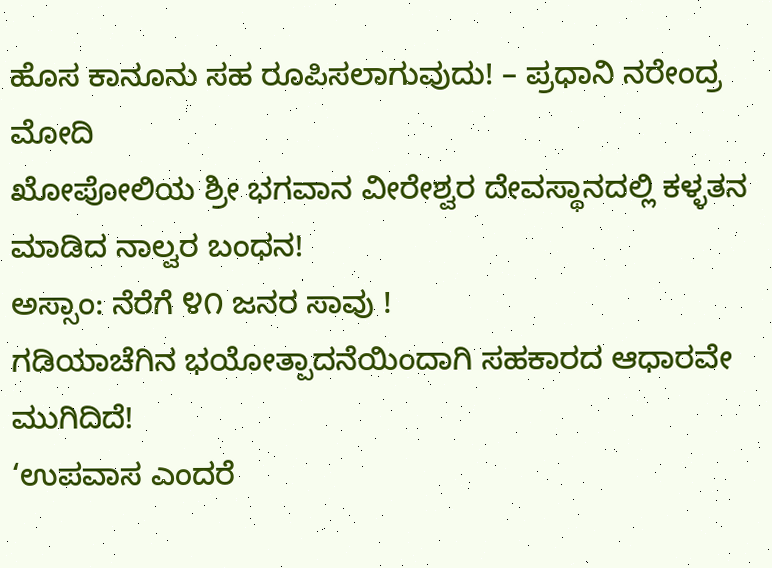ಹೊಸ ಕಾನೂನು ಸಹ ರೂಪಿಸಲಾಗುವುದು! – ಪ್ರಧಾನಿ ನರೇಂದ್ರ ಮೋದಿ
ಖೋಪೋಲಿಯ ಶ್ರೀ ಭಗವಾನ ವೀರೇಶ್ವರ ದೇವಸ್ಥಾನದಲ್ಲಿ ಕಳ್ಳತನ ಮಾಡಿದ ನಾಲ್ವರ ಬಂಧನ!
ಅಸ್ಸಾಂ: ನೆರೆಗೆ ೪೧ ಜನರ ಸಾವು !
ಗಡಿಯಾಚೆಗಿನ ಭಯೋತ್ಪಾದನೆಯಿಂದಾಗಿ ಸಹಕಾರದ ಆಧಾರವೇ ಮುಗಿದಿದೆ!
‘ಉಪವಾಸ ಎಂದರೆ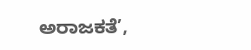ಅರಾಜಕತೆ’,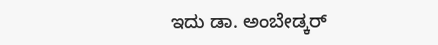ಇದು ಡಾ. ಅಂಬೇಡ್ಕರ್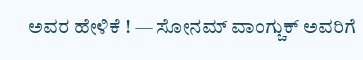ಅವರ ಹೇಳಿಕೆ ! — ಸೋನಮ್ ವಾಂಗ್ಚುಕ್ ಅವರಿಗೆ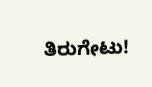ತಿರುಗೇಟು!